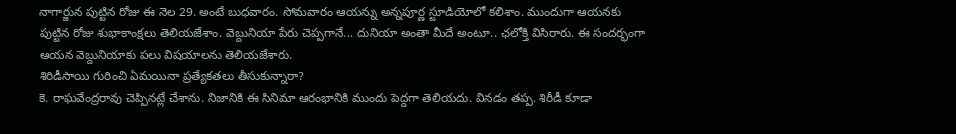నాగార్జున పుట్టిన రోజు ఈ నెల 29. అంటే బుధవారం. సోమవారం ఆయన్ను అన్నపూర్ణ స్టూడియోలో కలిశాం. ముందుగా ఆయనకు పుట్టిన రోజు శుభాకాంక్షలు తెలియజేశాం. వెబ్దునియా పేరు చెప్పగానే... దునియా అంతా మీదే అంటూ.. ఛలోక్తి విసిరారు. ఈ సందర్భంగా ఆయన వెబ్దునియాకు పలు విషయాలను తెలియజేశారు.
శిరిడీసాయి గురించి ఏమయినా ప్రత్యేకతలు తీసుకున్నారా?
కె. రాఘవేంద్రరావు చెప్పినట్లే చేశాను. నిజానికి ఈ సినిమా ఆరంభానికి ముందు పెద్దగా తెలియదు. వినడం తప్ప. శిరీడీ కూడా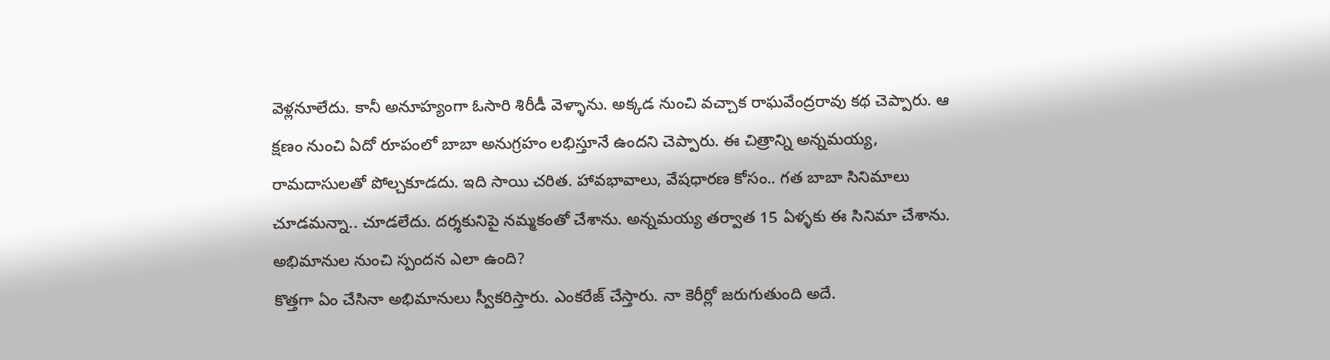వెళ్లనూలేదు. కానీ అనూహ్యంగా ఓసారి శిరీడీ వెళ్ళాను. అక్కడ నుంచి వచ్చాక రాఘవేంద్రరావు కథ చెప్పారు. ఆ క్షణం నుంచి ఏదో రూపంలో బాబా అనుగ్రహం లభిస్తూనే ఉందని చెప్పారు. ఈ చిత్రాన్ని అన్నమయ్య, రామదాసులతో పోల్చకూడదు. ఇది సాయి చరిత. హావభావాలు, వేషధారణ కోసం.. గత బాబా సినిమాలు చూడమన్నా.. చూడలేదు. దర్శకునిపై నమ్మకంతో చేశాను. అన్నమయ్య తర్వాత 15 ఏళ్ళకు ఈ సినిమా చేశాను.
అభిమానుల నుంచి స్పందన ఎలా ఉంది?
కొత్తగా ఏం చేసినా అభిమానులు స్వీకరిస్తారు. ఎంకరేజ్ చేస్తారు. నా కెరీర్లో జరుగుతుంది అదే.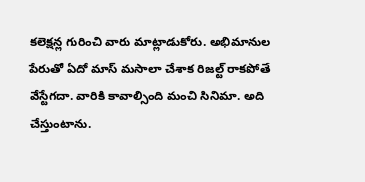కలెక్షన్ల గురించి వారు మాట్లాడుకోరు. అభిమానుల పేరుతో ఏదో మాస్ మసాలా చేశాక రిజల్ట్ రాకపోతే వేస్టేగదా. వారికి కావాల్సింది మంచి సినిమా. అది చేస్తుంటాను.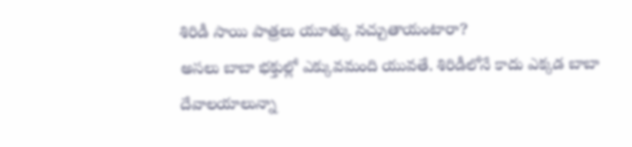శిరిడీ సాయి పాత్రలు యూత్కు నచ్చుతాయంటారా?
అసలు బాబా భక్తుల్లో ఎక్కువమంది యువతే. శిరిడీలోనే కాదు ఎక్కడ బాబా దేవాలయాలున్నా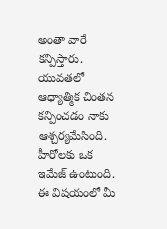అంతా వారే కన్పిస్తారు. యువతలో ఆధ్యాత్మిక చింతన కన్పించడం నాకు ఆశ్చర్యమేసింది.
హీరోలకు ఒక ఇమేజ్ ఉంటుంది. ఈ విషయంలో మీ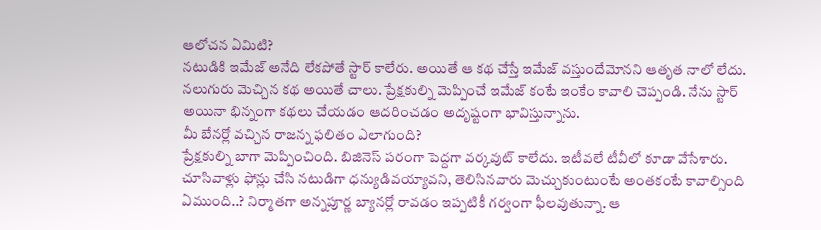ఆలోచన ఏమిటి?
నటుడికి ఇమేజ్ అనేది లేకపోతే స్టార్ కాలేరు. అయితే ఆ కథ చేస్తే ఇమేజ్ వస్తుందేమోనని ఆతృత నాలో లేదు. నలుగురు మెచ్చిన కథ అయితే చాలు. ప్రేక్షకుల్ని మెప్పించే ఇమేజ్ కంటే ఇంకేం కావాలి చెప్పండి. నేను స్టార్ అయినా భిన్నంగా కథలు చేయడం ఆదరించడం అదృష్టంగా భావిస్తున్నాను.
మీ బేనర్లో వచ్చిన రాజన్న ఫలితం ఎలాగుంది?
ప్రేక్షకుల్ని బాగా మెప్పించింది. బిజినెస్ పరంగా పెద్దగా వర్కవుట్ కాలేదు. ఇటీవలే టీవీలో కూడా వేసేశారు. చూసివాళ్లు ఫోన్లు చేసి నటుడిగా ధన్యుడివయ్యావని, తెలిసినవారు మెచ్చుకుంటుంటే అంతకంటే కావాల్సింది ఏముంది..? నిర్మాతగా అన్నపూర్ణ బ్యానర్లో రావడం ఇప్పటికీ గర్వంగా ఫీలవుతున్నా. ఆ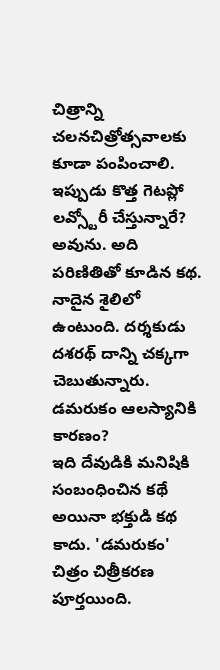చిత్రాన్ని చలనచిత్రోత్సవాలకు కూడా పంపించాలి.
ఇప్పుడు కొత్త గెటప్లో లవ్స్టోరీ చేస్తున్నారే?
అవును. అది పరిణితితో కూడిన కథ. నాదైన శైలిలో ఉంటుంది. దర్శకుడు దశరథ్ దాన్ని చక్కగా చెబుతున్నారు.
డమరుకం ఆలస్యానికి కారణం?
ఇది దేవుడికి మనిషికి సంబంధించిన కథే అయినా భక్తుడి కథ కాదు. 'డమరుకం' చిత్రం చిత్రీకరణ పూర్తయింది.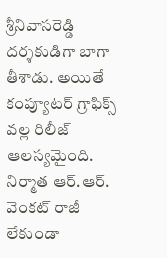శ్రీనివాసరెడ్డి దర్శకుడిగా బాగా తీశాడు. అయితే కంప్యూటర్ గ్రాఫిక్స్ వల్ల రిలీజ్ ఆలస్యమైంది. నిర్మాత ఆర్.ఆర్. వెంకట్ రాజీ లేకుండా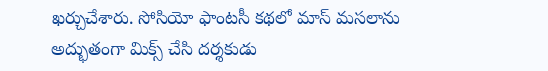ఖర్చుచేశారు. సోసియో ఫాంటసీ కథలో మాస్ మసలాను అద్భుతంగా మిక్స్ చేసి దర్శకుడు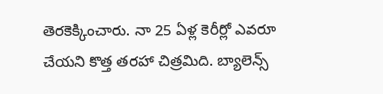తెరకెక్కించారు. నా 25 ఏళ్ల కెరీర్లో ఎవరూ చేయని కొత్త తరహా చిత్రమిది. బ్యాలెన్స్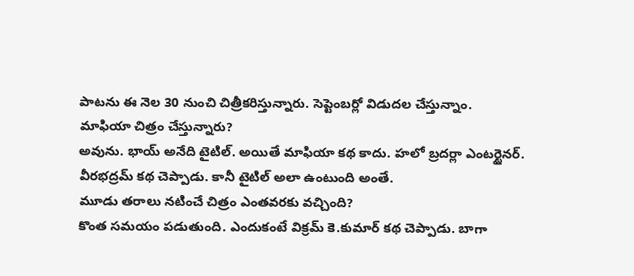పాటను ఈ నెల 30 నుంచి చిత్రీకరిస్తున్నారు. సెప్టెంబర్లో విడుదల చేస్తున్నాం.
మాఫియా చిత్రం చేస్తున్నారు?
అవును. భాయ్ అనేది టైటిల్. అయితే మాఫియా కథ కాదు. హలో బ్రదర్లా ఎంటర్టైనర్. వీరభద్రమ్ కథ చెప్పాడు. కానీ టైటిల్ అలా ఉంటుంది అంతే.
మూడు తరాలు నటించే చిత్రం ఎంతవరకు వచ్చింది?
కొంత సమయం పడుతుంది. ఎందుకంటే విక్రమ్ కె.కుమార్ కథ చెప్పాడు. బాగా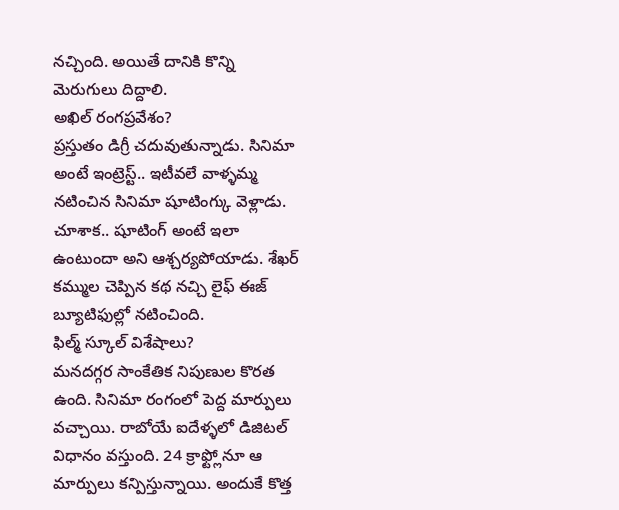నచ్చింది. అయితే దానికి కొన్ని మెరుగులు దిద్దాలి.
అఖిల్ రంగప్రవేశం?
ప్రస్తుతం డిగ్రీ చదువుతున్నాడు. సినిమా అంటే ఇంట్రెస్ట్.. ఇటీవలే వాళ్ళమ్మ నటించిన సినిమా షూటింగ్కు వెళ్లాడు. చూశాక.. షూటింగ్ అంటే ఇలా ఉంటుందా అని ఆశ్చర్యపోయాడు. శేఖర్ కమ్ముల చెప్పిన కథ నచ్చి లైఫ్ ఈజ్ బ్యూటిఫుల్లో నటించింది.
ఫిల్మ్ స్కూల్ విశేషాలు?
మనదగ్గర సాంకేతిక నిపుణుల కొరత ఉంది. సినిమా రంగంలో పెద్ద మార్పులు వచ్చాయి. రాబోయే ఐదేళ్ళలో డిజిటల్ విధానం వస్తుంది. 24 క్రాఫ్ట్లోనూ ఆ మార్పులు కన్పిస్తున్నాయి. అందుకే కొత్త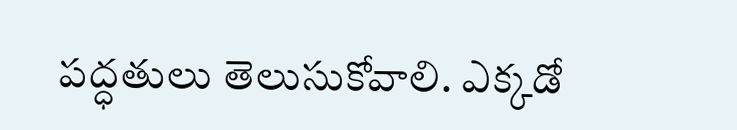పద్ధతులు తెలుసుకోవాలి. ఎక్కడో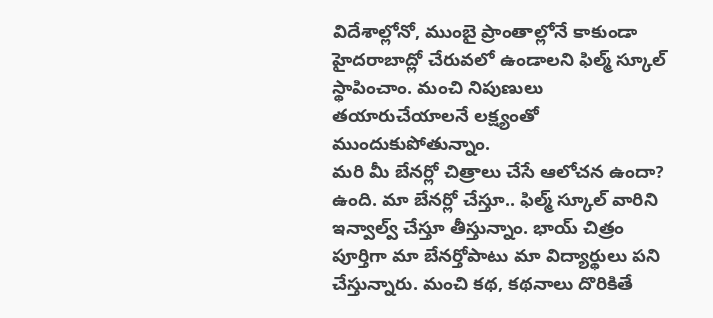విదేశాల్లోనో, ముంబై ప్రాంతాల్లోనే కాకుండా హైదరాబాద్లో చేరువలో ఉండాలని ఫిల్మ్ స్కూల్ స్థాపించాం. మంచి నిపుణులు తయారుచేయాలనే లక్ష్యంతో ముందుకుపోతున్నాం.
మరి మీ బేనర్లో చిత్రాలు చేసే ఆలోచన ఉందా?
ఉంది. మా బేనర్లో చేస్తూ.. ఫిల్మ్ స్కూల్ వారిని ఇన్వాల్వ్ చేస్తూ తీస్తున్నాం. భాయ్ చిత్రం పూర్తిగా మా బేనర్తోపాటు మా విద్యార్థులు పని చేస్తున్నారు. మంచి కథ, కథనాలు దొరికితే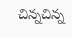చిన్నచిన్న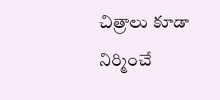చిత్రాలు కూడా నిర్మించే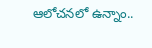ఆలోచనలో ఉన్నాం..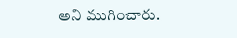అని ముగించారు.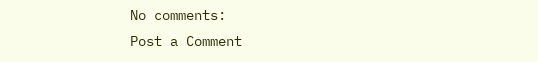No comments:
Post a Comment